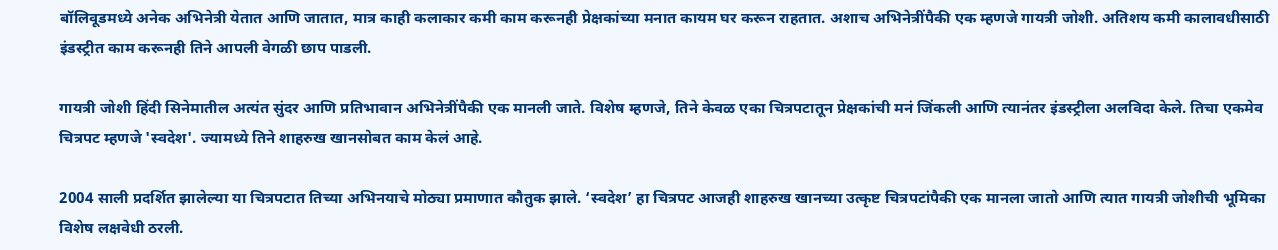बॉलिवूडमध्ये अनेक अभिनेत्री येतात आणि जातात, मात्र काही कलाकार कमी काम करूनही प्रेक्षकांच्या मनात कायम घर करून राहतात. अशाच अभिनेत्रींपैकी एक म्हणजे गायत्री जोशी. अतिशय कमी कालावधीसाठी इंडस्ट्रीत काम करूनही तिने आपली वेगळी छाप पाडली.

गायत्री जोशी हिंदी सिनेमातील अत्यंत सुंदर आणि प्रतिभावान अभिनेत्रींपैकी एक मानली जाते. विशेष म्हणजे, तिने केवळ एका चित्रपटातून प्रेक्षकांची मनं जिंकली आणि त्यानंतर इंडस्ट्रीला अलविदा केले. तिचा एकमेव चित्रपट म्हणजे 'स्वदेश'. ज्यामध्ये तिने शाहरुख खानसोबत काम केलं आहे.

2004 साली प्रदर्शित झालेल्या या चित्रपटात तिच्या अभिनयाचे मोठ्या प्रमाणात कौतुक झाले. ‘स्वदेश’ हा चित्रपट आजही शाहरुख खानच्या उत्कृष्ट चित्रपटांपैकी एक मानला जातो आणि त्यात गायत्री जोशीची भूमिका विशेष लक्षवेधी ठरली.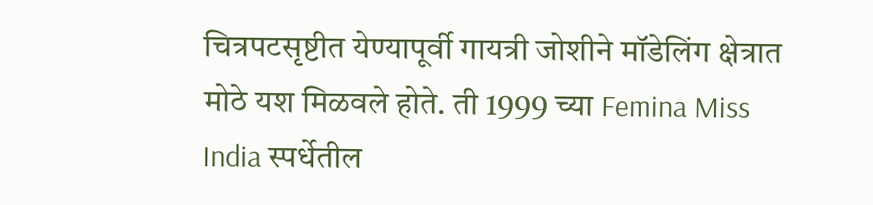चित्रपटसृष्टीत येण्यापूर्वी गायत्री जोशीने मॉडेलिंग क्षेत्रात मोठे यश मिळवले होते. ती 1999 च्या Femina Miss India स्पर्धेतील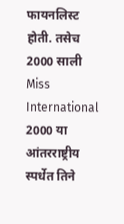फायनलिस्ट होती. तसेच 2000 साली Miss International 2000 या आंतरराष्ट्रीय स्पर्धेत तिने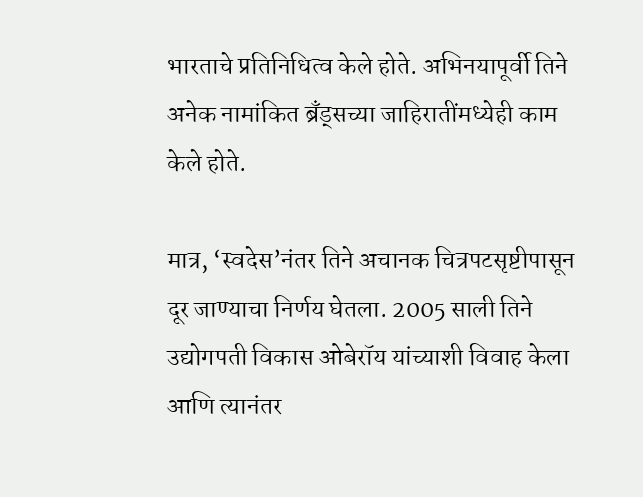भारताचे प्रतिनिधित्व केले होते. अभिनयापूर्वी तिने अनेक नामांकित ब्रँड्सच्या जाहिरातींमध्येही काम केले होते.

मात्र, ‘स्वदेस’नंतर तिने अचानक चित्रपटसृष्टीपासून दूर जाण्याचा निर्णय घेतला. 2005 साली तिने उद्योगपती विकास ओबेरॉय यांच्याशी विवाह केला आणि त्यानंतर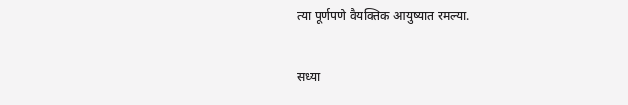त्या पूर्णपणे वैयक्तिक आयुष्यात रमल्या.

सध्या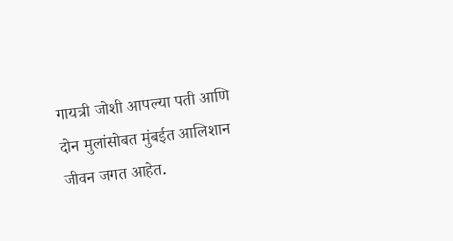गायत्री जोशी आपल्या पती आणि दोन मुलांसोबत मुंबईत आलिशान जीवन जगत आहेत.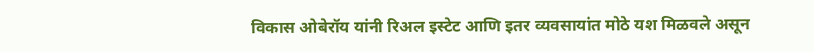विकास ओबेरॉय यांनी रिअल इस्टेट आणि इतर व्यवसायांत मोठे यश मिळवले असून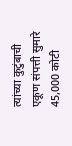त्यांच्या कुटुंबाची एकूण संपत्ती सुमारे 45,000 कोटी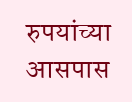रुपयांच्या आसपास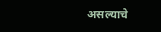असल्याचे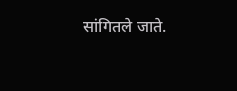सांगितले जाते.